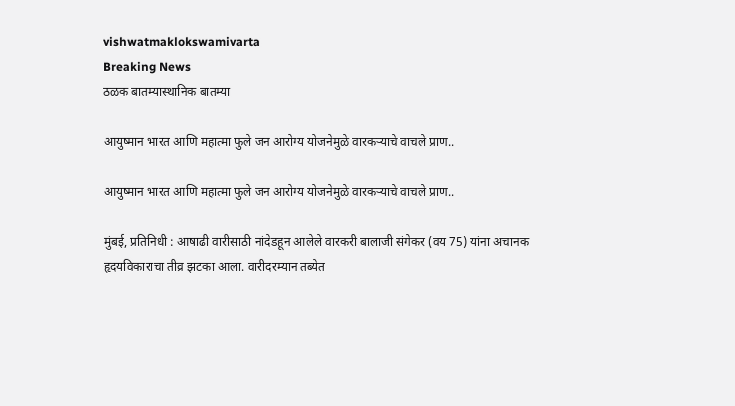vishwatmaklokswamivarta
Breaking News
ठळक बातम्यास्थानिक बातम्या

आयुष्मान भारत आणि महात्मा फुले जन आरोग्य योजनेमुळे वारकऱ्याचे वाचले प्राण..

आयुष्मान भारत आणि महात्मा फुले जन आरोग्य योजनेमुळे वारकऱ्याचे वाचले प्राण..

मुंबई, प्रतिनिधी : आषाढी वारीसाठी नांदेडहून आलेले वारकरी बालाजी संगेकर (वय 75) यांना अचानक हृदयविकाराचा तीव्र झटका आला. वारीदरम्यान तब्येत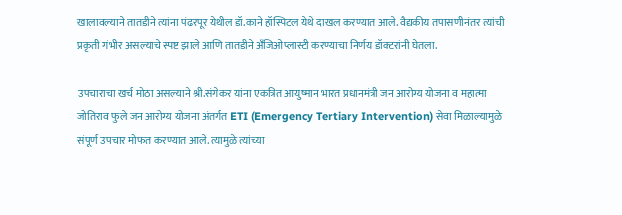खालावल्याने तातडीने त्यांना पंढरपूर येथील डॉ.काने हॉस्पिटल येथे दाखल करण्यात आले. वैद्यकीय तपासणीनंतर त्यांची प्रकृती गंभीर असल्याचे स्पष्ट झाले आणि तातडीने अँजिओप्लास्टी करण्याचा निर्णय डॉक्टरांनी घेतला.

उपचाराचा खर्च मोठा असल्याने श्री.संगेकर यांना एकत्रित आयुष्मान भारत प्रधानमंत्री जन आरोग्य योजना व महात्मा जोतिराव फुले जन आरोग्य योजना अंतर्गत ETI (Emergency Tertiary Intervention) सेवा मिळाल्यामुळे संपूर्ण उपचार मोफत करण्यात आले. त्यामुळे त्यांच्या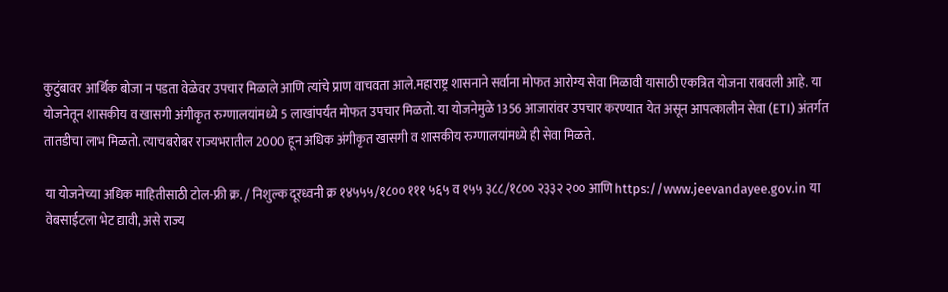कुटुंबावर आर्थिक बोजा न पडता वेळेवर उपचार मिळाले आणि त्यांचे प्राण वाचवता आले.महाराष्ट्र शासनाने सर्वाना मोफत आरोग्य सेवा मिळावी यासाठी एकत्रित योजना राबवली आहे. या योजनेतून शासकीय व खासगी अंगीकृत रुग्णालयांमध्ये 5 लाखांपर्यंत मोफत उपचार मिळतो. या योजनेमुळे 1356 आजारांवर उपचार करण्यात येत असून आपत्कालीन सेवा (ETI) अंतर्गत तातडीचा लाभ मिळतो. त्याचबरोबर राज्यभरातील 2000 हून अधिक अंगीकृत खासगी व शासकीय रुग्णालयांमध्ये ही सेवा मिळते.

या योजनेच्या अधिक माहितीसाठी टोल-फ्री क्र. / निशुल्क दूरध्वनी क्र १४५५५/१८०० १११ ५६५ व १५५ ३८८/१८०० २३३२ २०० आणि https://www.jeevandayee.gov.in या वेबसाईटला भेट द्यावी, असे राज्य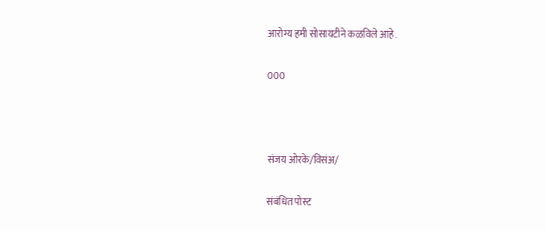आरोग्य हमी सोसायटीने कळविले आहे.

000



संजय ओरके/विसंअ/

संबंधित पोस्ट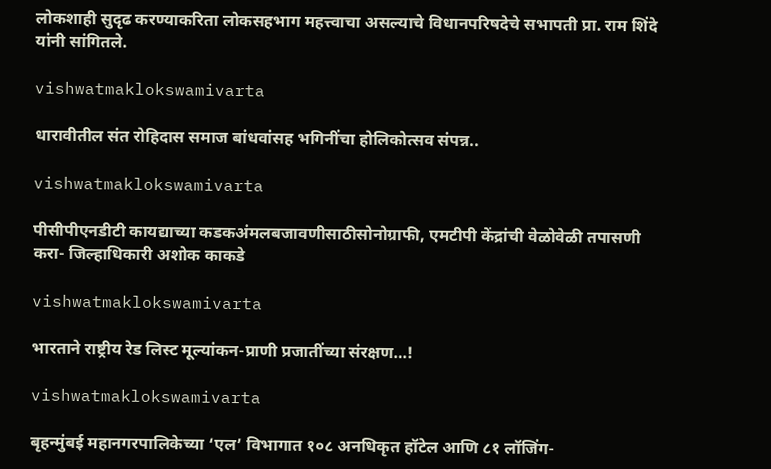लोकशाही सुदृढ करण्याकरिता लोकसहभाग महत्त्वाचा असल्याचे विधानपरिषदेचे सभापती प्रा. राम शिंदे यांनी सांगितले.

vishwatmaklokswamivarta

धारावीतील संत रोहिदास समाज बांधवांसह भगिनींचा होलिकोत्सव संपन्न..

vishwatmaklokswamivarta

पीसीपीएनडीटी कायद्याच्या कडकअंमलबजावणीसाठीसोनोग्राफी, एमटीपी केंद्रांची वेळोवेळी तपासणी करा- जिल्हाधिकारी अशोक काकडे

vishwatmaklokswamivarta

भारताने राष्ट्रीय रेड लिस्ट मूल्यांकन-प्राणी प्रजातींच्या संरक्षण…!

vishwatmaklokswamivarta

बृहन्मुंबई महानगरपालिकेच्या ‘एल’ विभागात १०८ अनधिकृत हॉटेल आणि ८१ लॉजिंग-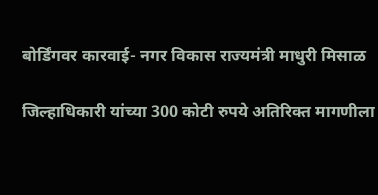बोर्डिंगवर कारवाई- नगर विकास राज्यमंत्री माधुरी मिसाळ

जिल्हाधिकारी यांच्या 300 कोटी रुपये अतिरिक्त मागणीला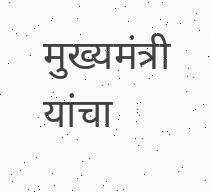मुख्यमंत्री यांचा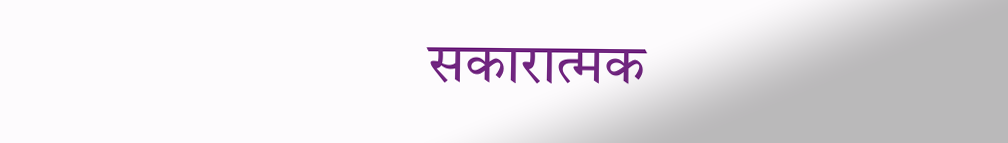सकारात्मक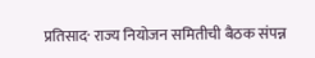प्रतिसाद· राज्य नियोजन समितीची बैठक संपन्न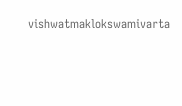vishwatmaklokswamivarta